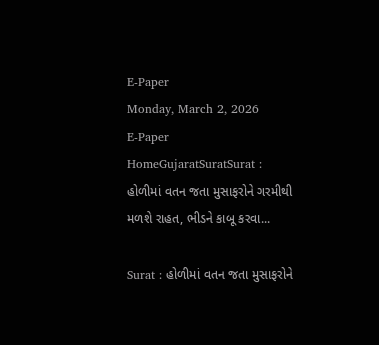E-Paper
Monday, March 2, 2026
E-Paper
HomeGujaratSuratSurat : હોળીમાં વતન જતા મુસાફરોને ગરમીથી મળશે રાહત, ભીડને કાબૂ કરવા...

Surat : હોળીમાં વતન જતા મુસાફરોને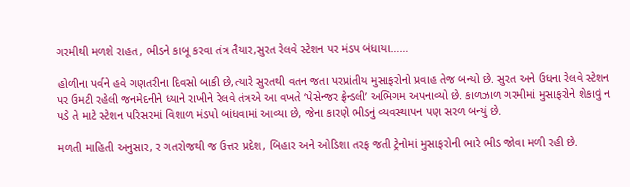ગરમીથી મળશે રાહત, ભીડને કાબૂ કરવા તંત્ર તૈયાર,સુરત રેલવે સ્ટેશન પર મંડપ બંધાયા……

હોળીના પર્વને હવે ગણતરીના દિવસો બાકી છે,ત્યારે સુરતથી વતન જતા પરપ્રાંતીય મુસાફરોનો પ્રવાહ તેજ બન્યો છે. સુરત અને ઉધના રેલવે સ્ટેશન પર ઉમટી રહેલી જનમેદનીને ધ્યાને રાખીને રેલવે તંત્રએ આ વખતે ‘પેસેન્જર ફ્રેન્ડલી’ અભિગમ અપનાવ્યો છે. કાળઝાળ ગરમીમાં મુસાફરોને શેકાવું ન પડે તે માટે સ્ટેશન પરિસરમાં વિશાળ મંડપો બાંધવામાં આવ્યા છે, જેના કારણે ભીડનું વ્યવસ્થાપન પણ સરળ બન્યું છે.

મળતી માહિતી અનુસાર, ર ગતરોજથી જ ઉત્તર પ્રદેશ, બિહાર અને ઓડિશા તરફ જતી ટ્રેનોમાં મુસાફરોની ભારે ભીડ જોવા મળી રહી છે.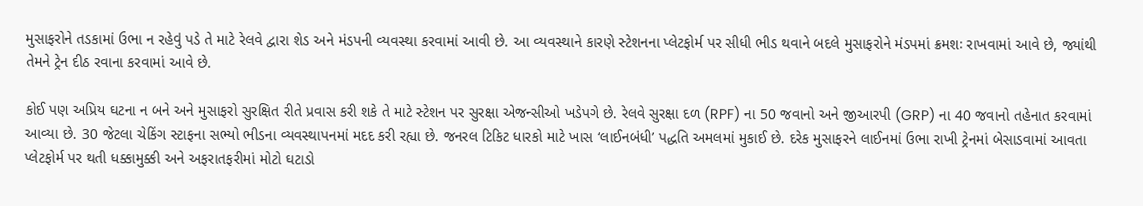મુસાફરોને તડકામાં ઉભા ન રહેવું પડે તે માટે રેલવે દ્વારા શેડ અને મંડપની વ્યવસ્થા કરવામાં આવી છે. આ વ્યવસ્થાને કારણે સ્ટેશનના પ્લેટફોર્મ પર સીધી ભીડ થવાને બદલે મુસાફરોને મંડપમાં ક્રમશઃ રાખવામાં આવે છે, જ્યાંથી તેમને ટ્રેન દીઠ રવાના કરવામાં આવે છે.

કોઈ પણ અપ્રિય ઘટના ન બને અને મુસાફરો સુરક્ષિત રીતે પ્રવાસ કરી શકે તે માટે સ્ટેશન પર સુરક્ષા એજન્સીઓ ખડેપગે છે. રેલવે સુરક્ષા દળ (RPF) ના 50 જવાનો અને જીઆરપી (GRP) ના 40 જવાનો તહેનાત કરવામાં આવ્યા છે. 30 જેટલા ચેકિંગ સ્ટાફના સભ્યો ભીડના વ્યવસ્થાપનમાં મદદ કરી રહ્યા છે. જનરલ ટિકિટ ધારકો માટે ખાસ ‘લાઈનબંધી’ પદ્ધતિ અમલમાં મુકાઈ છે. દરેક મુસાફરને લાઈનમાં ઉભા રાખી ટ્રેનમાં બેસાડવામાં આવતા પ્લેટફોર્મ પર થતી ધક્કામુક્કી અને અફરાતફરીમાં મોટો ઘટાડો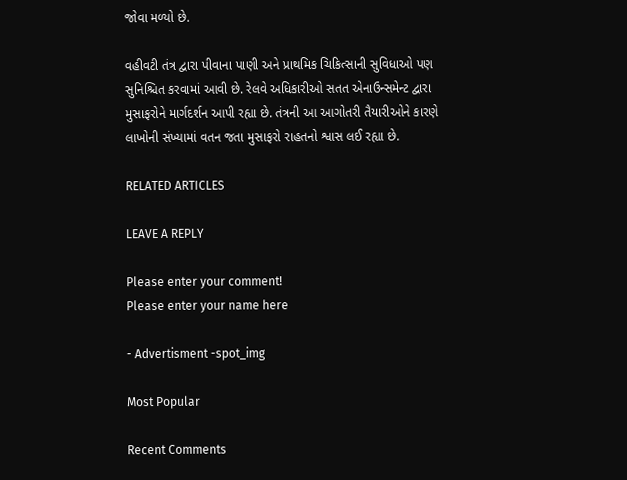જોવા મળ્યો છે.

વહીવટી તંત્ર દ્વારા પીવાના પાણી અને પ્રાથમિક ચિકિત્સાની સુવિધાઓ પણ સુનિશ્ચિત કરવામાં આવી છે. રેલવે અધિકારીઓ સતત એનાઉન્સમેન્ટ દ્વારા મુસાફરોને માર્ગદર્શન આપી રહ્યા છે. તંત્રની આ આગોતરી તૈયારીઓને કારણે લાખોની સંખ્યામાં વતન જતા મુસાફરો રાહતનો શ્વાસ લઈ રહ્યા છે.

RELATED ARTICLES

LEAVE A REPLY

Please enter your comment!
Please enter your name here

- Advertisment -spot_img

Most Popular

Recent Comments